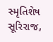સ્મૃતિશેષ સૂરિરાજ,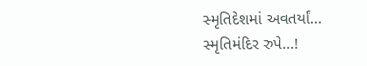સ્મૃતિદેશમાં અવતર્યાં...
સ્મૃતિમંદિર રુપે...!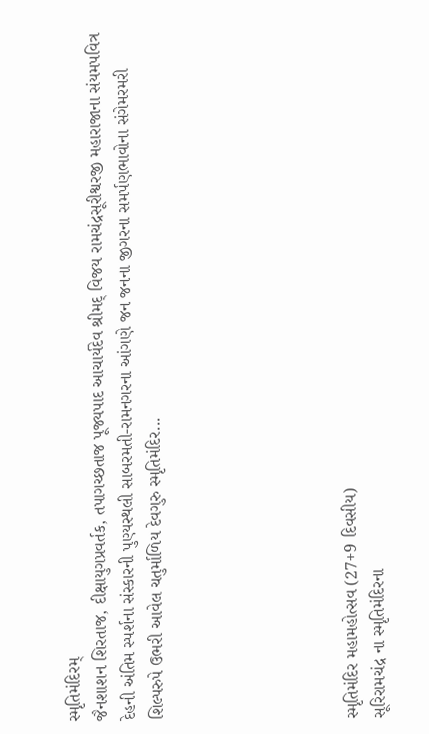સ્મૃતિમંદિરમ્
જૈનશાશન શિરતાજ, દીક્ષાયુગપ્રવર્તક, તપાગચ્છતાજ પૂજ્યપાદ આચાર્યદેવ શ્રીમદ્ વિજય રામચંદ્રસૂરીશ્વરજી મહારાજાના સંયમપવિત્ર દેહની અંતિમ સ્પર્શના સંસ્કારની પુણ્યસ્થલી સાબરમતી-રામનગરના આંગણે જન જનના જીગરના સમર્પણભાવોના સંગેમરમરી શિલ્પરુપે ઉભરી આવેલ ચતુર્માળિય દેવગુરુ સ્મૃતિમંદિર...






સ્મૃતિમંદિર મહામહોત્સવ (27+9 દિવસીય)
સૂરિરામચંદ્ર ના સ્મૃતિમંદિરના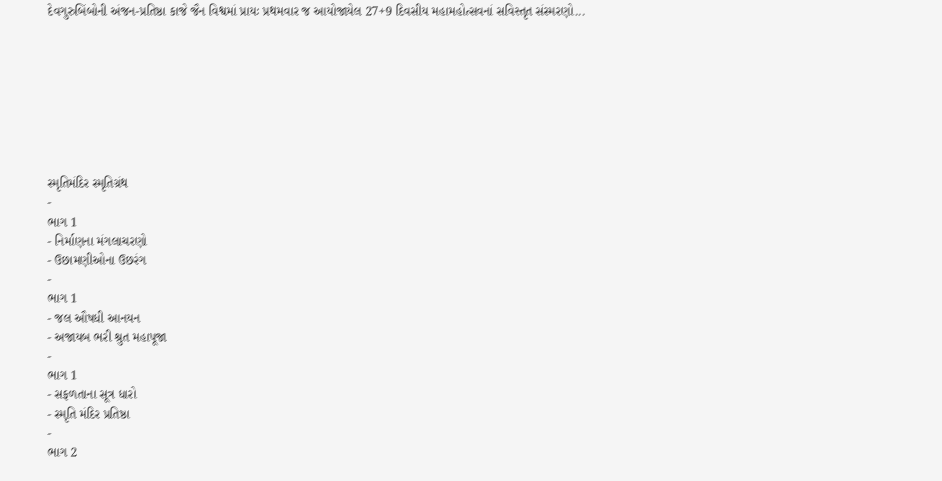દેવગુરુબિંબોની અંજન-પ્રતિષ્ઠા કાજે જૈન વિશ્વમાં પ્રાયઃ પ્રથમવાર જ આયોજાયેલ 27+9 દિવસીય મહામહોત્સવનાં સવિસ્તૃત સંસ્મરણો...








સ્મૃતિમંદિર સ્મૃતિગ્રંથ
-
ભાગ 1
- નિર્માણના મંગલાચરણો
- ઉછામણીઓના ઉછરંગ
-
ભાગ 1
- જલ ઔષધી આનયન
- અજાયબ ભરી શ્રુત મહાપૂજા
-
ભાગ 1
- સફળતાના સૂત્ર ધારો
- સ્મૃતિ મંદિર પ્રતિષ્ઠા
-
ભાગ 2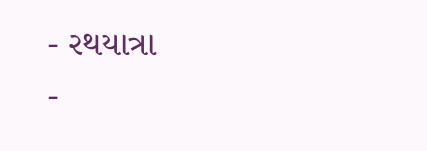- રથયાત્રા
-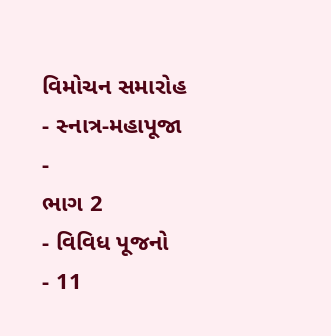વિમોચન સમારોહ
- સ્નાત્ર-મહાપૂજા
-
ભાગ 2
- વિવિધ પૂજનો
- 11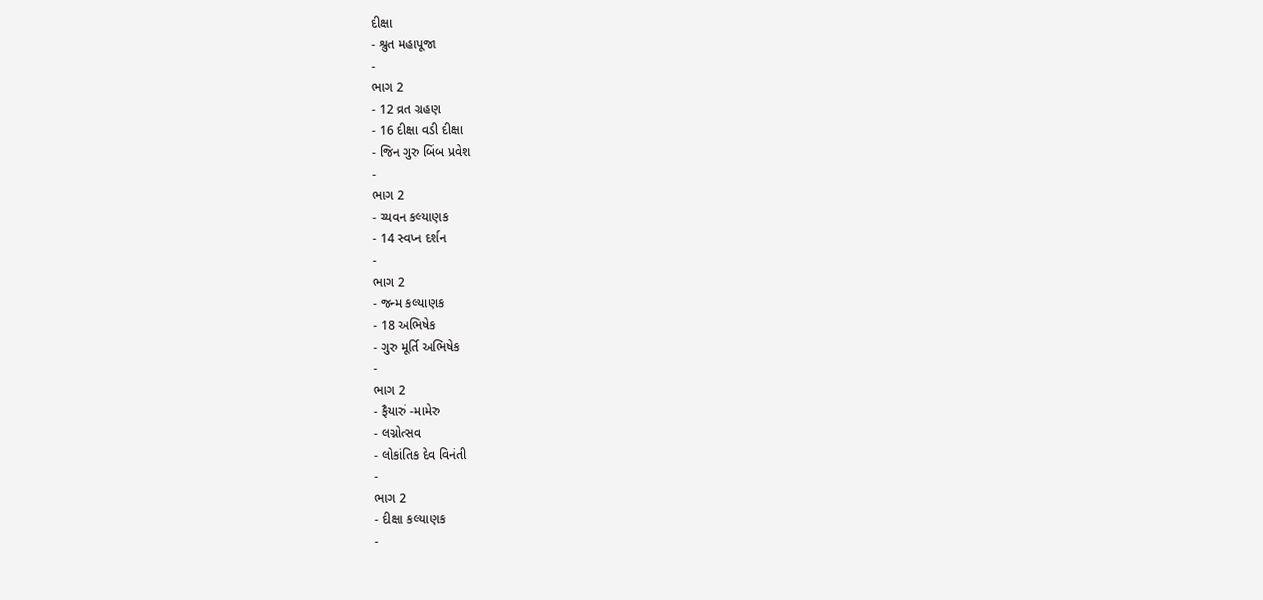દીક્ષા
- શ્રુત મહાપૂજા
-
ભાગ 2
- 12 વ્રત ગ્રહણ
- 16 દીક્ષા વડી દીક્ષા
- જિન ગુરુ બિંબ પ્રવેશ
-
ભાગ 2
- ચ્યવન કલ્યાણક
- 14 સ્વપ્ન દર્શન
-
ભાગ 2
- જન્મ કલ્યાણક
- 18 અભિષેક
- ગુરુ મૂર્તિ અભિષેક
-
ભાગ 2
- ફૈયારું -મામેરુ
- લગ્નોત્સવ
- લોકાંતિક દેવ વિનંતી
-
ભાગ 2
- દીક્ષા કલ્યાણક
-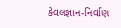કેવલજ્ઞાન-નિર્વાણ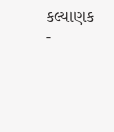કલ્યાણક
-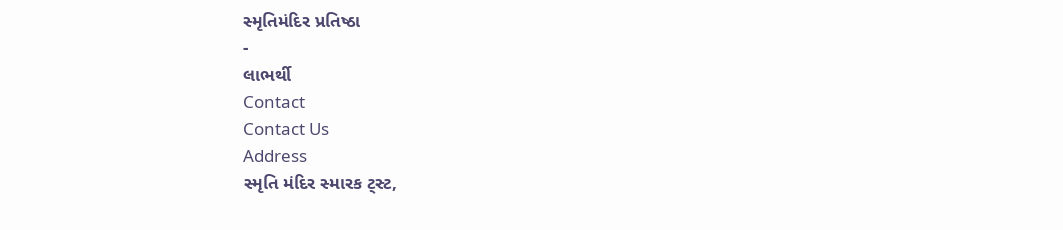સ્મૃતિમંદિર પ્રતિષ્ઠા
-
લાભર્થી
Contact
Contact Us
Address
સ્મૃતિ મંદિર સ્મારક ટ્સ્ટ,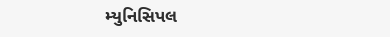મ્યુનિસિપલ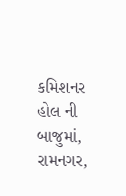કમિશનર હોલ ની બાજુમાં,
રામનગર,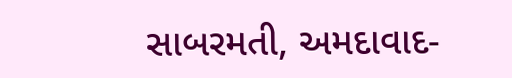સાબરમતી, અમદાવાદ-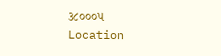૩૮૦૦૦૫
Location